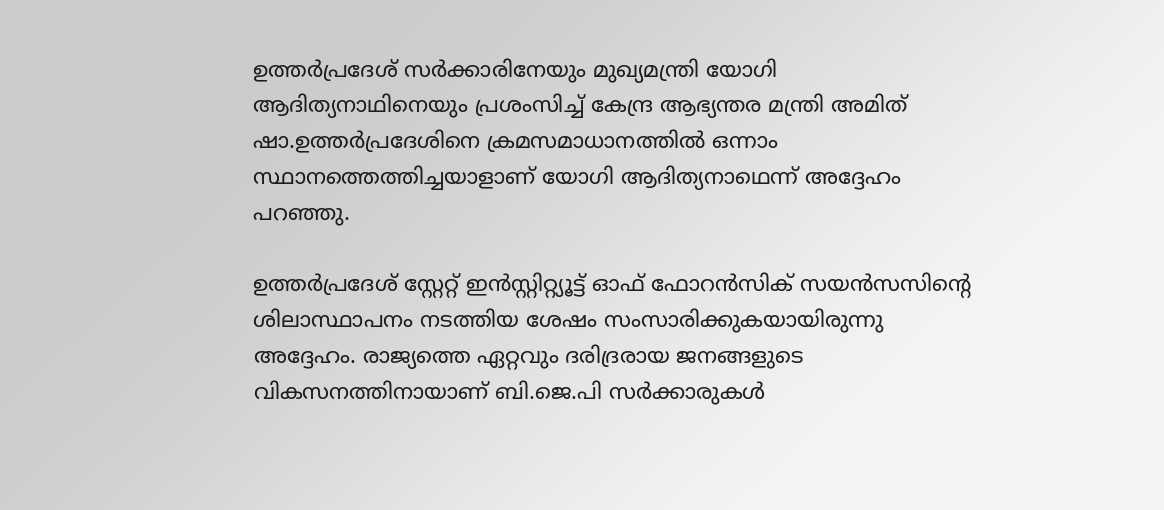ഉത്തര്‍പ്രദേശ് സര്‍ക്കാരിനേയും മുഖ്യമന്ത്രി യോഗി ആദിത്യനാഥിനെയും പ്രശംസിച്ച് കേന്ദ്ര ആഭ്യന്തര മന്ത്രി അമിത് ഷാ.ഉത്തർപ്രദേശിനെ ക്രമസമാധാനത്തിൽ ഒന്നാം സ്ഥാനത്തെത്തിച്ചയാളാണ് യോഗി ആദിത്യനാഥെന്ന് അദ്ദേഹം പറഞ്ഞു.

ഉത്തര്‍പ്രദേശ് സ്റ്റേറ്റ് ഇന്‍സ്റ്റിറ്റ്യൂട്ട് ഓഫ് ഫോറന്‍സിക് സയന്‍സസിന്റെ ശിലാസ്ഥാപനം നടത്തിയ ശേഷം സംസാരിക്കുകയായിരുന്നു അദ്ദേഹം. രാജ്യത്തെ ഏറ്റവും ദരിദ്രരായ ജനങ്ങളുടെ വികസനത്തിനായാണ് ബി.ജെ.പി സര്‍ക്കാരുകള്‍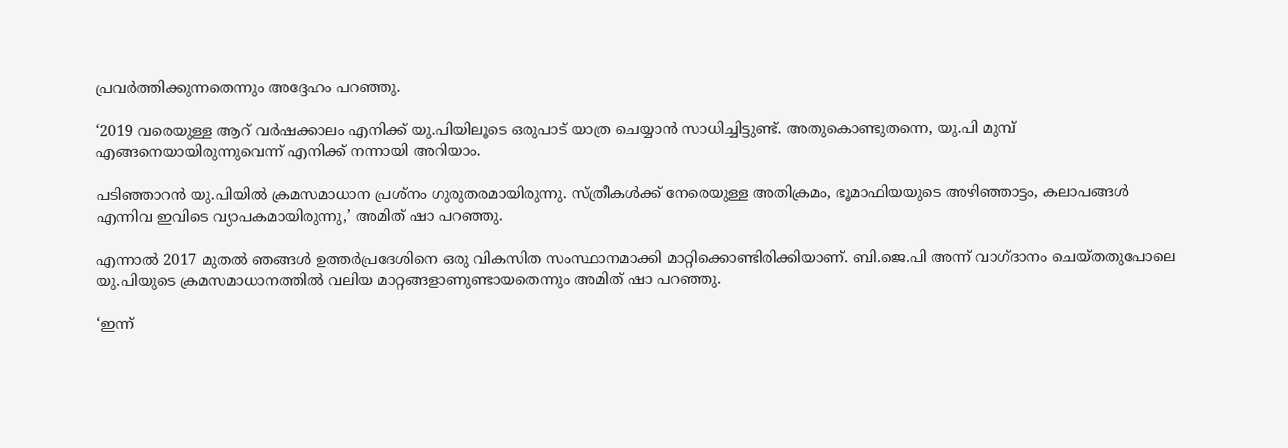പ്രവര്‍ത്തിക്കുന്നതെന്നും അദ്ദേഹം പറഞ്ഞു.

‘2019 വരെയുള്ള ആറ് വര്‍ഷക്കാലം എനിക്ക് യു.പിയിലൂടെ ഒരുപാട് യാത്ര ചെയ്യാന്‍ സാധിച്ചിട്ടുണ്ട്. അതുകൊണ്ടുതന്നെ, യു.പി മുമ്പ് എങ്ങനെയായിരുന്നുവെന്ന് എനിക്ക് നന്നായി അറിയാം.

പടിഞ്ഞാറന്‍ യു.പിയില്‍ ക്രമസമാധാന പ്രശ്‌നം ഗുരുതരമായിരുന്നു. സ്ത്രീകള്‍ക്ക് നേരെയുള്ള അതിക്രമം, ഭൂമാഫിയയുടെ അഴിഞ്ഞാട്ടം, കലാപങ്ങള്‍ എന്നിവ ഇവിടെ വ്യാപകമായിരുന്നു,’ അമിത് ഷാ പറഞ്ഞു.

എന്നാല്‍ 2017 മുതല്‍ ഞങ്ങള്‍ ഉത്തര്‍പ്രദേശിനെ ഒരു വികസിത സംസ്ഥാനമാക്കി മാറ്റിക്കൊണ്ടിരിക്കിയാണ്. ബി.ജെ.പി അന്ന് വാഗ്ദാനം ചെയ്തതുപോലെ യു.പിയുടെ ക്രമസമാധാനത്തില്‍ വലിയ മാറ്റങ്ങളാണുണ്ടായതെന്നും അമിത് ഷാ പറഞ്ഞു.

‘ഇന്ന്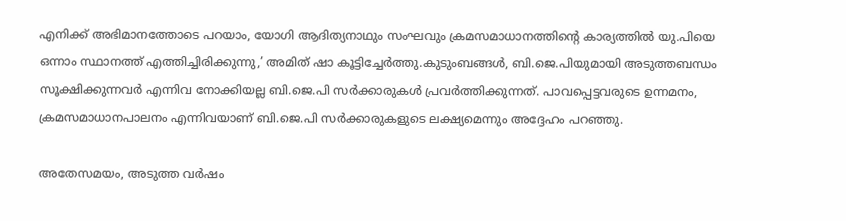എനിക്ക് അഭിമാനത്തോടെ പറയാം, യോഗി ആദിത്യനാഥും സംഘവും ക്രമസമാധാനത്തിന്റെ കാര്യത്തില്‍ യു.പിയെ ഒന്നാം സ്ഥാനത്ത് എത്തിച്ചിരിക്കുന്നു,’ അമിത് ഷാ കൂട്ടിച്ചേര്‍ത്തു.കുടുംബങ്ങള്‍, ബി.ജെ.പിയുമായി അടുത്തബന്ധം സൂക്ഷിക്കുന്നവര്‍ എന്നിവ നോക്കിയല്ല ബി.ജെ.പി സര്‍ക്കാരുകള്‍ പ്രവര്‍ത്തിക്കുന്നത്. പാവപ്പെട്ടവരുടെ ഉന്നമനം, ക്രമസമാധാനപാലനം എന്നിവയാണ് ബി.ജെ.പി സര്‍ക്കാരുകളുടെ ലക്ഷ്യമെന്നും അദ്ദേഹം പറഞ്ഞു.

അതേസമയം, അടുത്ത വര്‍ഷം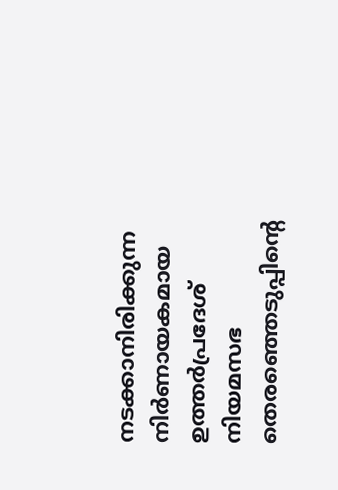നടക്കാനിരിക്കുന്ന നിര്‍ണായകമായ ഉത്തര്‍പ്രദേശ് നിയമസഭ തെരഞ്ഞെടുപ്പിന്റെ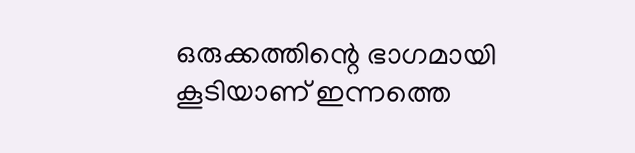ഒരുക്കത്തിന്റെ ഭാഗമായി കൂടിയാണ് ഇന്നത്തെ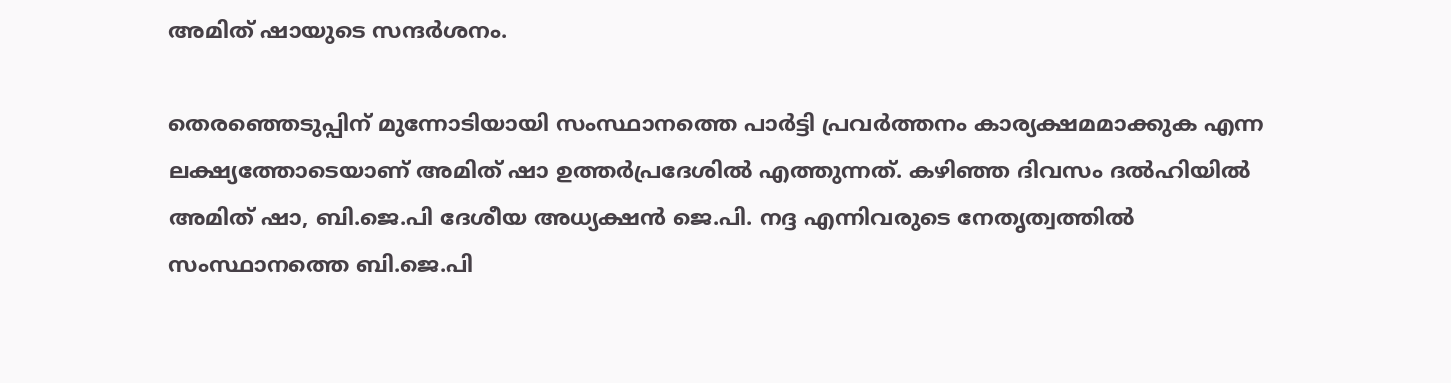അമിത് ഷായുടെ സന്ദര്‍ശനം.

തെരഞ്ഞെടുപ്പിന് മുന്നോടിയായി സംസ്ഥാനത്തെ പാര്‍ട്ടി പ്രവര്‍ത്തനം കാര്യക്ഷമമാക്കുക എന്ന ലക്ഷ്യത്തോടെയാണ് അമിത് ഷാ ഉത്തര്‍പ്രദേശില്‍ എത്തുന്നത്. കഴിഞ്ഞ ദിവസം ദല്‍ഹിയില്‍ അമിത് ഷാ, ബി.ജെ.പി ദേശീയ അധ്യക്ഷന്‍ ജെ.പി. നദ്ദ എന്നിവരുടെ നേതൃത്വത്തില്‍ സംസ്ഥാനത്തെ ബി.ജെ.പി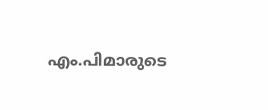എം.പിമാരുടെ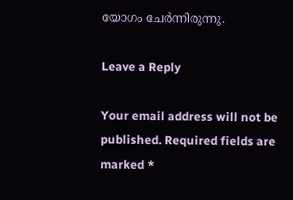യോഗം ചേര്‍ന്നിരുന്നു.

Leave a Reply

Your email address will not be published. Required fields are marked *